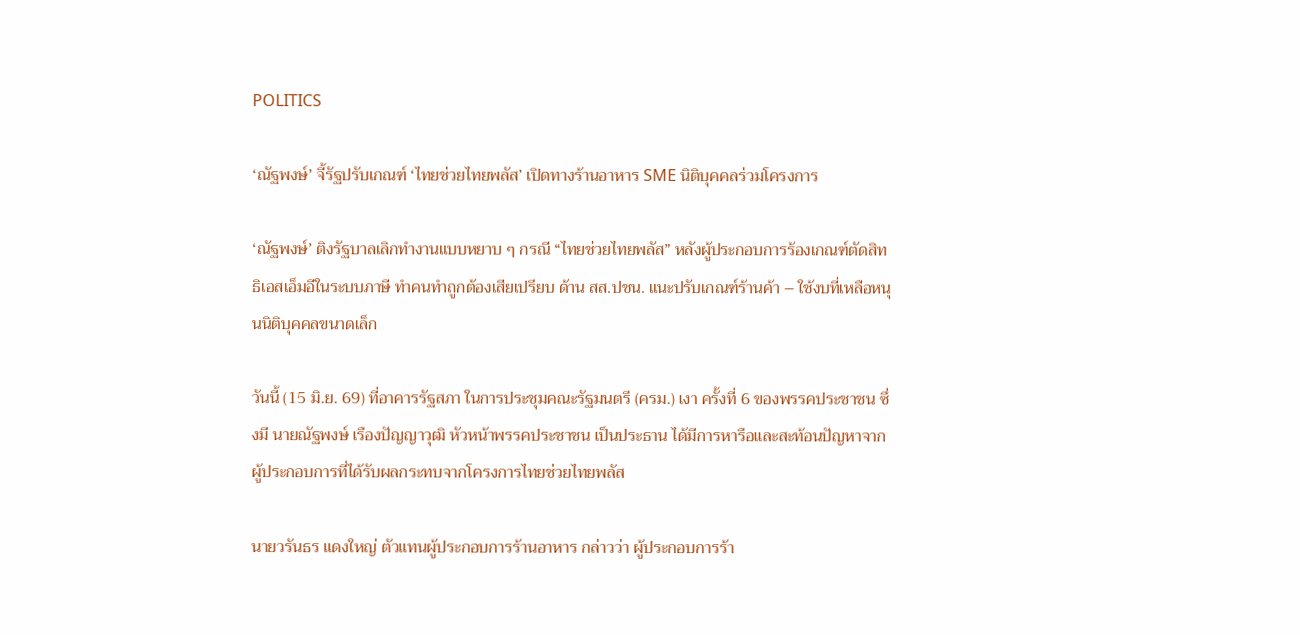POLITICS

‘ณัฐพงษ์’ จี้รัฐปรับเกณฑ์ ‘ไทยช่วยไทยพลัส’ เปิดทางร้านอาหาร SME นิติบุคคลร่วมโครงการ

‘ณัฐพงษ์’ ติงรัฐบาลเลิกทำงานแบบหยาบ ๆ กรณี “ไทยช่วยไทยพลัส” หลังผู้ประกอบการร้องเกณฑ์ตัดสิทธิเอสเอ็มอีในระบบภาษี ทำคนทำถูกต้องเสียเปรียบ ด้าน สส.ปชน. แนะปรับเกณฑ์ร้านค้า – ใช้งบที่เหลือหนุนนิติบุคคลขนาดเล็ก

วันนี้ (15 มิ.ย. 69) ที่อาคารรัฐสภา ในการประชุมคณะรัฐมนตรี (ครม.) เงา ครั้งที่ 6 ของพรรคประชาชน ซึ่งมี นายณัฐพงษ์ เรืองปัญญาวุฒิ หัวหน้าพรรคประชาชน เป็นประธาน ได้มีการหารือและสะท้อนปัญหาจากผู้ประกอบการที่ได้รับผลกระทบจากโครงการไทยช่วยไทยพลัส

นายวรันธร แดงใหญ่ ตัวแทนผู้ประกอบการร้านอาหาร กล่าวว่า ผู้ประกอบการร้า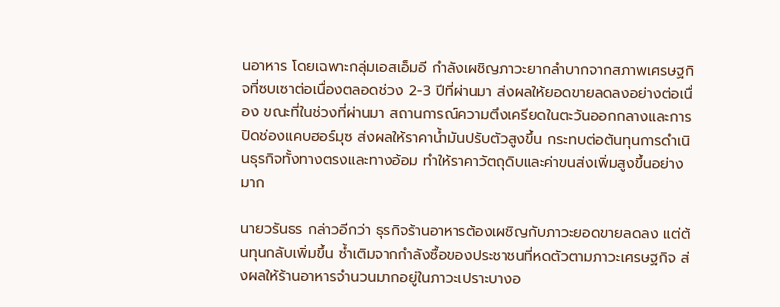นอาหาร โดยเฉพาะกลุ่มเอสเอ็มอี กำลังเผชิญภาวะยากลำบากจากสภาพเศรษฐกิจที่ซบเซาต่อเนื่องตลอดช่วง 2-3 ปีที่ผ่านมา ส่งผลให้ยอดขายลดลงอย่างต่อเนื่อง ขณะที่ในช่วงที่ผ่านมา สถานการณ์ความตึงเครียดในตะวันออกกลางและการปิดช่องแคบฮอร์มุซ ส่งผลให้ราคาน้ำมันปรับตัวสูงขึ้น กระทบต่อต้นทุนการดำเนินธุรกิจทั้งทางตรงและทางอ้อม ทำให้ราคาวัตถุดิบและค่าขนส่งเพิ่มสูงขึ้นอย่างมาก

นายวรันธร กล่าวอีกว่า ธุรกิจร้านอาหารต้องเผชิญกับภาวะยอดขายลดลง แต่ต้นทุนกลับเพิ่มขึ้น ซ้ำเติมจากกำลังซื้อของประชาชนที่หดตัวตามภาวะเศรษฐกิจ ส่งผลให้ร้านอาหารจำนวนมากอยู่ในภาวะเปราะบางอ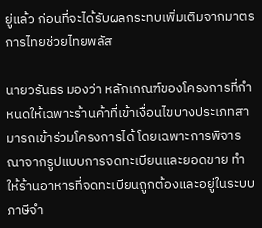ยู่แล้ว ก่อนที่จะได้รับผลกระทบเพิ่มเติมจากมาตรการไทยช่วยไทยพลัส

นายวรันธร มองว่า หลักเกณฑ์ของโครงการที่กำหนดให้เฉพาะร้านค้าที่เข้าเงื่อนไขบางประเภทสามารถเข้าร่วมโครงการได้ โดยเฉพาะการพิจารณาจากรูปแบบการจดทะเบียนและยอดขาย ทำให้ร้านอาหารที่จดทะเบียนถูกต้องและอยู่ในระบบภาษีจำ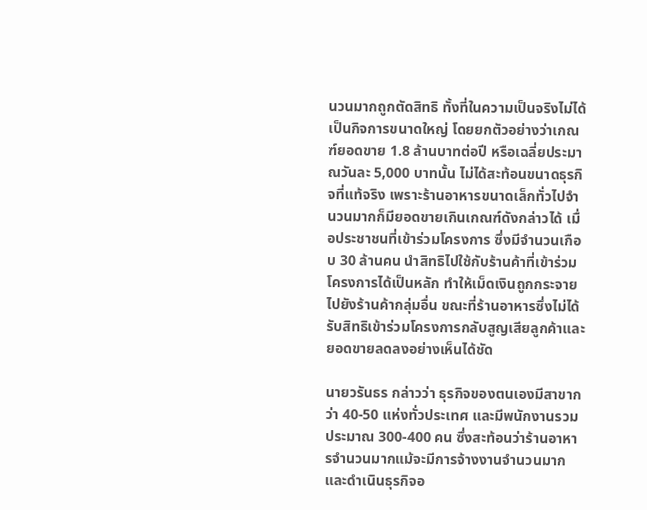นวนมากถูกตัดสิทธิ ทั้งที่ในความเป็นจริงไม่ได้เป็นกิจการขนาดใหญ่ โดยยกตัวอย่างว่าเกณฑ์ยอดขาย 1.8 ล้านบาทต่อปี หรือเฉลี่ยประมาณวันละ 5,000 บาทนั้น ไม่ได้สะท้อนขนาดธุรกิจที่แท้จริง เพราะร้านอาหารขนาดเล็กทั่วไปจำนวนมากก็มียอดขายเกินเกณฑ์ดังกล่าวได้ เมื่อประชาชนที่เข้าร่วมโครงการ ซึ่งมีจำนวนเกือบ 30 ล้านคน นำสิทธิไปใช้กับร้านค้าที่เข้าร่วมโครงการได้เป็นหลัก ทำให้เม็ดเงินถูกกระจายไปยังร้านค้ากลุ่มอื่น ขณะที่ร้านอาหารซึ่งไม่ได้รับสิทธิเข้าร่วมโครงการกลับสูญเสียลูกค้าและยอดขายลดลงอย่างเห็นได้ชัด

นายวรันธร กล่าวว่า ธุรกิจของตนเองมีสาขากว่า 40-50 แห่งทั่วประเทศ และมีพนักงานรวมประมาณ 300-400 คน ซึ่งสะท้อนว่าร้านอาหารจำนวนมากแม้จะมีการจ้างงานจำนวนมากและดำเนินธุรกิจอ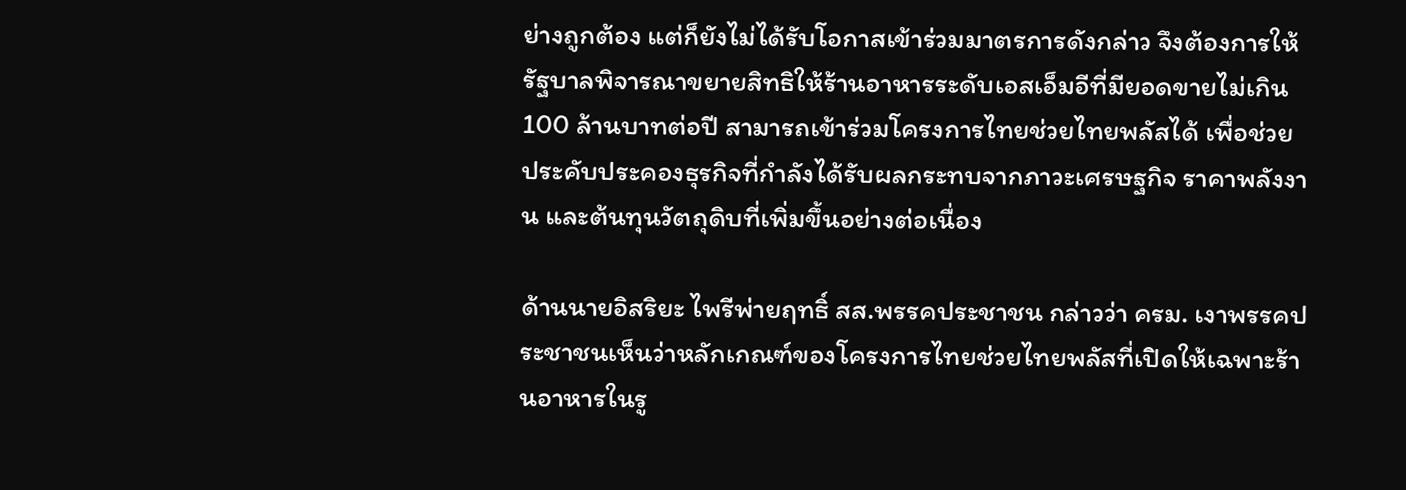ย่างถูกต้อง แต่ก็ยังไม่ได้รับโอกาสเข้าร่วมมาตรการดังกล่าว จึงต้องการให้รัฐบาลพิจารณาขยายสิทธิให้ร้านอาหารระดับเอสเอ็มอีที่มียอดขายไม่เกิน 100 ล้านบาทต่อปี สามารถเข้าร่วมโครงการไทยช่วยไทยพลัสได้ เพื่อช่วยประคับประคองธุรกิจที่กำลังได้รับผลกระทบจากภาวะเศรษฐกิจ ราคาพลังงาน และต้นทุนวัตถุดิบที่เพิ่มขึ้นอย่างต่อเนื่อง

ด้านนายอิสริยะ ไพรีพ่ายฤทธิ์ สส.พรรคประชาชน กล่าวว่า ครม. เงาพรรคประชาชนเห็นว่าหลักเกณฑ์ของโครงการไทยช่วยไทยพลัสที่เปิดให้เฉพาะร้านอาหารในรู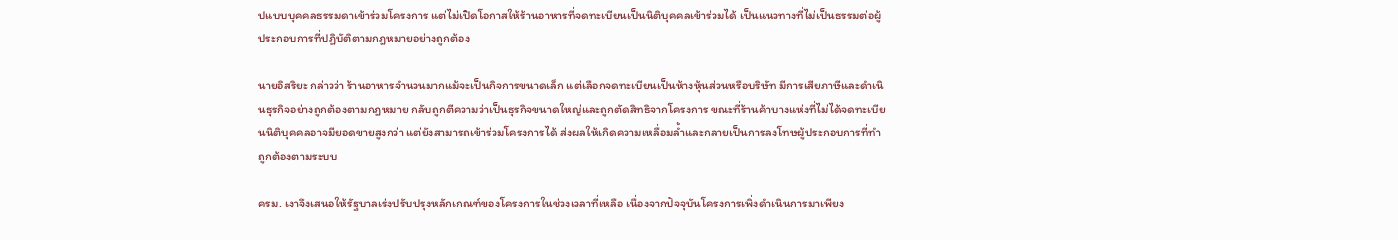ปแบบบุคคลธรรมดาเข้าร่วมโครงการ แต่ไม่เปิดโอกาสให้ร้านอาหารที่จดทะเบียนเป็นนิติบุคคลเข้าร่วมได้ เป็นแนวทางที่ไม่เป็นธรรมต่อผู้ประกอบการที่ปฏิบัติตามกฎหมายอย่างถูกต้อง

นายอิสริยะ กล่าวว่า ร้านอาหารจำนวนมากแม้จะเป็นกิจการขนาดเล็ก แต่เลือกจดทะเบียนเป็นห้างหุ้นส่วนหรือบริษัท มีการเสียภาษีและดำเนินธุรกิจอย่างถูกต้องตามกฎหมาย กลับถูกตีความว่าเป็นธุรกิจขนาดใหญ่และถูกตัดสิทธิจากโครงการ ขณะที่ร้านค้าบางแห่งที่ไม่ได้จดทะเบียนนิติบุคคลอาจมียอดขายสูงกว่า แต่ยังสามารถเข้าร่วมโครงการได้ ส่งผลให้เกิดความเหลื่อมล้ำและกลายเป็นการลงโทษผู้ประกอบการที่ทำถูกต้องตามระบบ

ครม. เงาจึงเสนอให้รัฐบาลเร่งปรับปรุงหลักเกณฑ์ของโครงการในช่วงเวลาที่เหลือ เนื่องจากปัจจุบันโครงการเพิ่งดำเนินการมาเพียง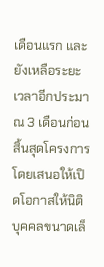เดือนแรก และยังเหลือระยะเวลาอีกประมาณ 3 เดือนก่อนสิ้นสุดโครงการ โดยเสนอให้เปิดโอกาสให้นิติบุคคลขนาดเล็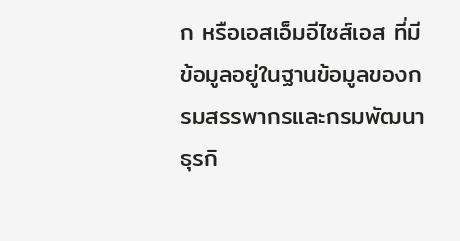ก หรือเอสเอ็มอีไซส์เอส ที่มีข้อมูลอยู่ในฐานข้อมูลของกรมสรรพากรและกรมพัฒนาธุรกิ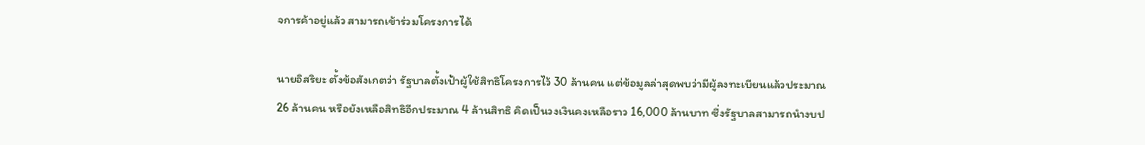จการค้าอยู่แล้ว สามารถเข้าร่วมโครงการได้

นายอิสริยะ ตั้งข้อสังเกตว่า รัฐบาลตั้งเป้าผู้ใช้สิทธิโครงการไว้ 30 ล้านคน แต่ข้อมูลล่าสุดพบว่ามีผู้ลงทะเบียนแล้วประมาณ 26 ล้านคน หรือยังเหลือสิทธิอีกประมาณ 4 ล้านสิทธิ คิดเป็นวงเงินคงเหลือราว 16,000 ล้านบาท ซึ่งรัฐบาลสามารถนำงบป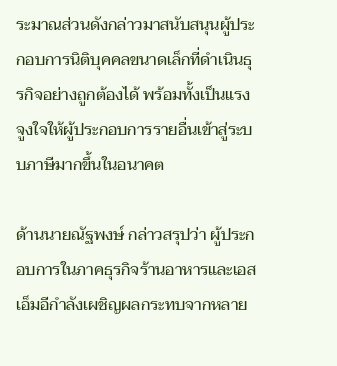ระมาณส่วนดังกล่าวมาสนับสนุนผู้ประกอบการนิติบุคคลขนาดเล็กที่ดำเนินธุรกิจอย่างถูกต้องได้ พร้อมทั้งเป็นแรงจูงใจให้ผู้ประกอบการรายอื่นเข้าสู่ระบบภาษีมากขึ้นในอนาคต

ด้านนายณัฐพงษ์ กล่าวสรุปว่า ผู้ประกอบการในภาคธุรกิจร้านอาหารและเอสเอ็มอีกำลังเผชิญผลกระทบจากหลาย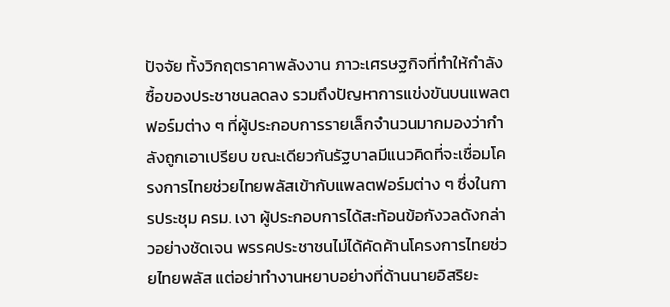ปัจจัย ทั้งวิกฤตราคาพลังงาน ภาวะเศรษฐกิจที่ทำให้กำลังซื้อของประชาชนลดลง รวมถึงปัญหาการแข่งขันบนแพลตฟอร์มต่าง ๆ ที่ผู้ประกอบการรายเล็กจำนวนมากมองว่ากำลังถูกเอาเปรียบ ขณะเดียวกันรัฐบาลมีแนวคิดที่จะเชื่อมโครงการไทยช่วยไทยพลัสเข้ากับแพลตฟอร์มต่าง ๆ ซึ่งในการประชุม ครม. เงา ผู้ประกอบการได้สะท้อนข้อกังวลดังกล่าวอย่างชัดเจน พรรคประชาชนไม่ได้คัดค้านโครงการไทยช่วยไทยพลัส แต่อย่าทำงานหยาบอย่างที่ด้านนายอิสริยะ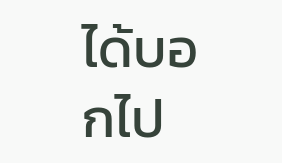ได้บอกไป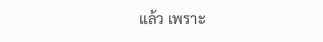แล้ว เพราะ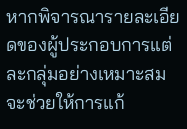หากพิจารณารายละเอียดของผู้ประกอบการแต่ละกลุ่มอย่างเหมาะสม จะช่วยให้การแก้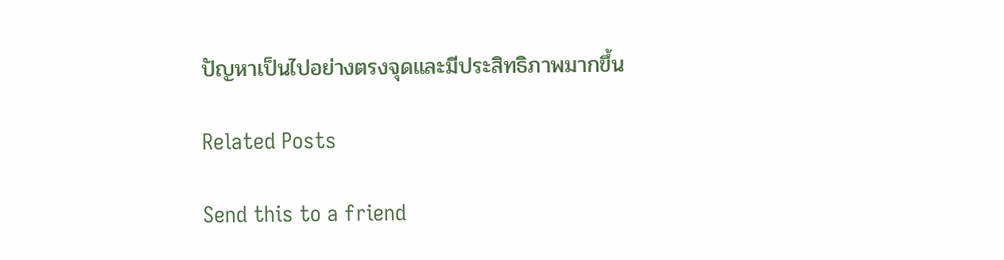ปัญหาเป็นไปอย่างตรงจุดและมีประสิทธิภาพมากขึ้น

Related Posts

Send this to a friend